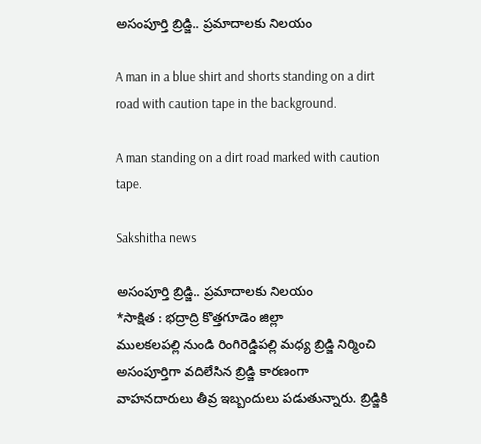అసంపూర్తి బ్రిడ్జి.. ప్రమాదాలకు నిలయం

A man in a blue shirt and shorts standing on a dirt road with caution tape in the background.

A man standing on a dirt road marked with caution tape.

Sakshitha news

అసంపూర్తి బ్రిడ్జి.. ప్రమాదాలకు నిలయం
*సాక్షిత : భద్రాద్రి కొత్తగూడెం జిల్లా
ములకలపల్లి నుండి రింగిరెడ్డిపల్లి మధ్య బ్రిడ్జి నిర్మించి అసంపూర్తిగా వదిలేసిన బ్రిడ్జి కారణంగా వాహనదారులు తీవ్ర ఇబ్బందులు పడుతున్నారు. బ్రిడ్జికి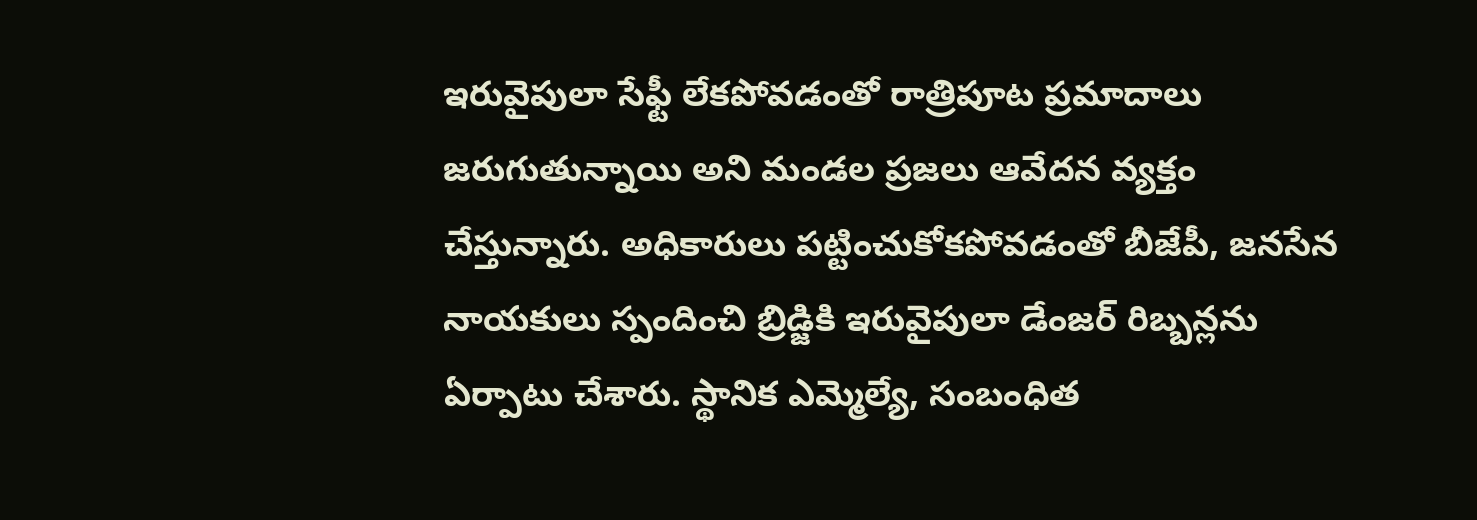ఇరువైపులా సేఫ్టీ లేకపోవడంతో రాత్రిపూట ప్రమాదాలు జరుగుతున్నాయి అని మండల ప్రజలు ఆవేదన వ్యక్తం చేస్తున్నారు. అధికారులు పట్టించుకోకపోవడంతో బీజేపీ, జనసేన నాయకులు స్పందించి బ్రిడ్జికి ఇరువైపులా డేంజర్ రిబ్బన్లను ఏర్పాటు చేశారు. స్థానిక ఎమ్మెల్యే, సంబంధిత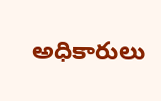అధికారులు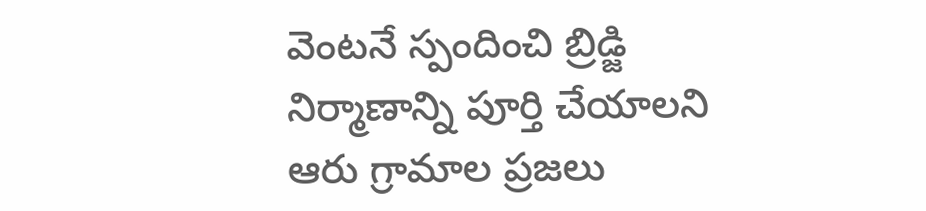వెంటనే స్పందించి బ్రిడ్జి నిర్మాణాన్ని పూర్తి చేయాలని ఆరు గ్రామాల ప్రజలు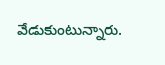వేడుకుంటున్నారు.